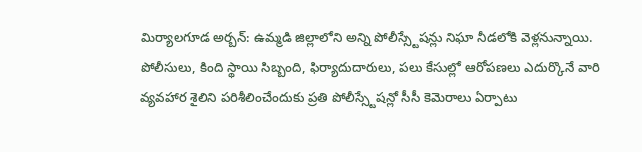మిర్యాలగూడ అర్బన్: ఉమ్మడి జిల్లాలోని అన్ని పోలీస్స్టేషన్లు నిఘా నీడలోకి వెళ్లనున్నాయి. పోలీసులు, కింది స్థాయి సిబ్బంది, ఫిర్యాదుదారులు, పలు కేసుల్లో ఆరోపణలు ఎదుర్కొనే వారి వ్యవహార శైలిని పరిశీలించేందుకు ప్రతి పోలీస్స్టేషన్లో సీసీ కెమెరాలు ఏర్పాటు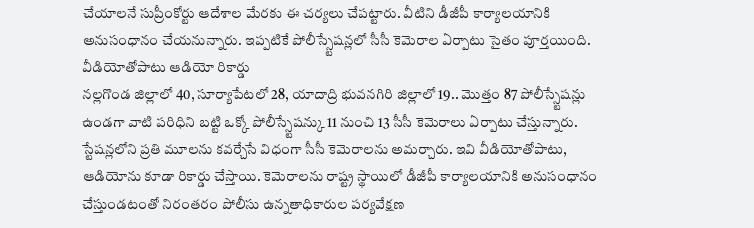చేయాలనే సుప్రీంకోర్టు ఆదేశాల మేరకు ఈ చర్యలు చేపట్టారు. వీటిని డీజీపీ కార్యాలయానికి అనుసంధానం చేయనున్నారు. ఇప్పటికే పోలీస్స్టేషన్లలో సీసీ కెమెరాల ఏర్పాటు సైతం పూర్తయింది.
వీడియోతోపాటు ఆడియో రికార్డు
నల్లగొండ జిల్లాలో 40, సూర్యాపేటలో 28, యాదాద్రి భువనగిరి జిల్లాలో 19.. మొత్తం 87 పోలీస్స్టేషన్లు ఉండగా వాటి పరిధిని బట్టి ఒక్కో పోలీస్స్టేషన్కు 11 నుంచి 13 సీసీ కెమెరాలు ఏర్పాటు చేస్తున్నారు. స్టేషన్లలోని ప్రతి మూలను కవర్చేసే విధంగా సీసీ కెమెరాలను అమర్చారు. ఇవి వీడియోతోపాటు, ఆడియోను కూడా రికార్డు చేస్తాయి. కెమెరాలను రాష్ట్ర స్థాయిలో డీజీపీ కార్యాలయానికి అనుసంధానం చేస్తుండటంతో నిరంతరం పోలీసు ఉన్నతాధికారుల పర్యవేక్షణ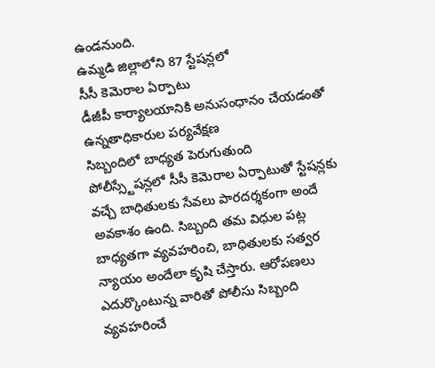ఉండనుంది.
ఉమ్మడి జిల్లాలోని 87 స్టేషన్లలో
సీసీ కెమెరాల ఏర్పాటు
డీజీపీ కార్యాలయానికి అనుసంధానం చేయడంతో ఉన్నతాధికారుల పర్యవేక్షణ
సిబ్బందిలో బాధ్యత పెరుగుతుంది
పోలీస్స్టేషన్లలో సీసీ కెమెరాల ఏర్పాటుతో స్టేషన్లకు వచ్చే బాధితులకు సేవలు పారదర్శకంగా అందే అవకాశం ఉంది. సిబ్బంది తమ విధుల పట్ల బాధ్యతగా వ్యవహరించి, బాధితులకు సత్వర న్యాయం అందేలా కృషి చేస్తారు. ఆరోపణలు ఎదుర్కొంటున్న వారితో పోలీసు సిబ్బంది వ్యవహరించే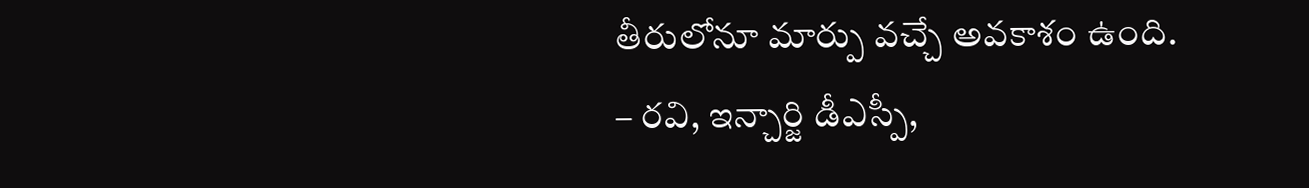తీరులోనూ మార్పు వచ్చే అవకాశం ఉంది.
– రవి, ఇన్చార్జి డీఎస్పీ,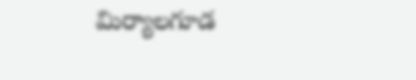మిర్యాలగూడ